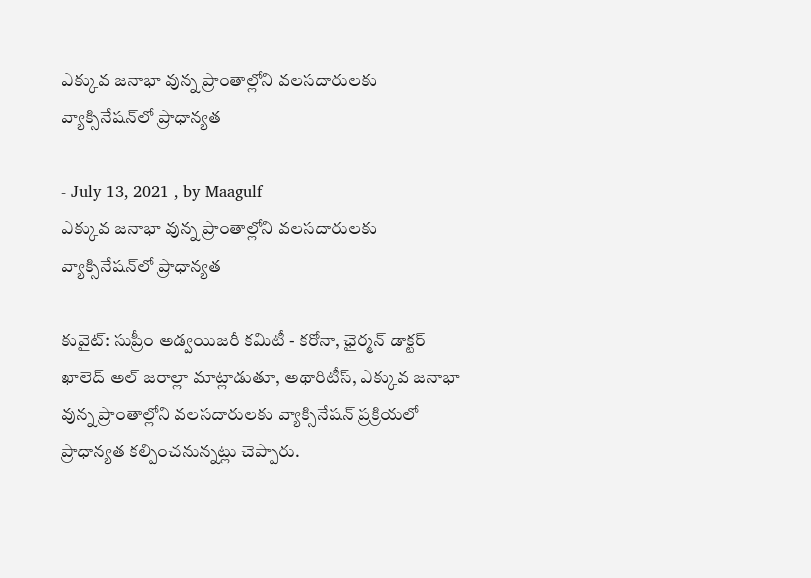ఎక్కువ జనాభా వున్న ప్రాంతాల్లోని వలసదారులకు వ్యాక్సినేషన్‌లో ప్రాధాన్యత

- July 13, 2021 , by Maagulf
ఎక్కువ జనాభా వున్న ప్రాంతాల్లోని వలసదారులకు వ్యాక్సినేషన్‌లో ప్రాధాన్యత

కువైట్: సుప్రీం అడ్వయిజరీ కమిటీ - కరోనా, ఛైర్మన్ డాక్టర్ ఖాలెద్ అల్ జరాల్లా మాట్లాడుతూ, అథారిటీస్, ఎక్కువ జనాభా వున్న ప్రాంతాల్లోని వలసదారులకు వ్యాక్సినేషన్ ప్రక్రియలో ప్రాధాన్యత కల్పించనున్నట్లు చెప్పారు.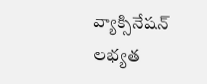వ్యాక్సినేషన్ లభ్యత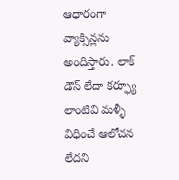ఆధారంగా వ్యాక్సిన్లను అందిస్తారు. లాక్ డౌన్ లేదా కర్ఫ్యూ లాంటివి మళ్ళీ విధించే ఆలోచన లేదని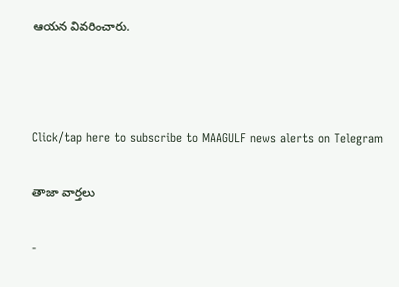ఆయన వివరించారు.



Click/tap here to subscribe to MAAGULF news alerts on Telegram

తాజా వార్తలు

-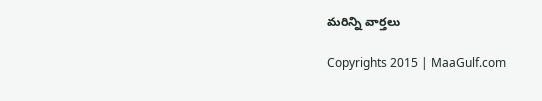మరిన్ని వార్తలు

Copyrights 2015 | MaaGulf.com